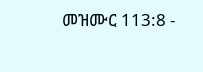መዝሙር 113:8 -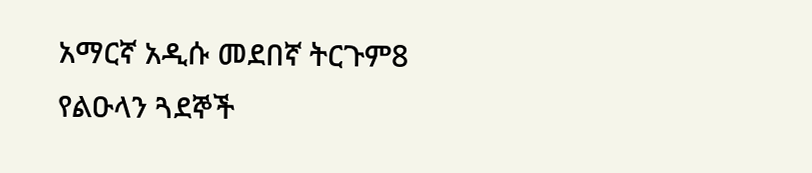አማርኛ አዲሱ መደበኛ ትርጉም8 የልዑላን ጓደኞች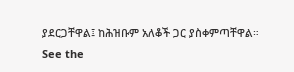ያደርጋቸዋል፤ ከሕዝቡም አለቆች ጋር ያስቀምጣቸዋል። See the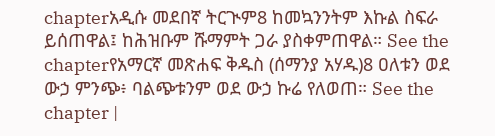chapterአዲሱ መደበኛ ትርጒም8 ከመኳንንትም እኩል ስፍራ ይሰጠዋል፤ ከሕዝቡም ሹማምት ጋራ ያስቀምጠዋል። See the chapterየአማርኛ መጽሐፍ ቅዱስ (ሰማንያ አሃዱ)8 ዐለቱን ወደ ውኃ ምንጭ፥ ባልጭቱንም ወደ ውኃ ኩሬ የለወጠ። See the chapter |